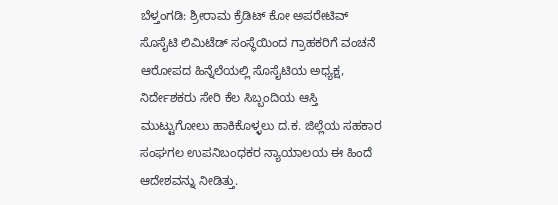ಬೆಳ್ತಂಗಡಿ: ಶ್ರೀರಾಮ ಕ್ರೆಡಿಟ್ ಕೋ ಅಪರೇಟಿವ್ ಸೊಸೈಟಿ ಲಿಮಿಟೆಡ್ ಸಂಸ್ಥೆಯಿಂದ ಗ್ರಾಹಕರಿಗೆ ವಂಚನೆ ಆರೋಪದ ಹಿನ್ನೆಲೆಯಲ್ಲಿ ಸೊಸೈಟಿಯ ಅಧ್ಯಕ್ಷ, ನಿರ್ದೇಶಕರು ಸೇರಿ ಕೆಲ ಸಿಬ್ಬಂದಿಯ ಆಸ್ತಿ ಮುಟ್ಟುಗೋಲು ಹಾಕಿಕೊಳ್ಳಲು ದ.ಕ. ಜಿಲ್ಲೆಯ ಸಹಕಾರ ಸಂಘಗಲ ಉಪನಿಬಂಧಕರ ನ್ಯಾಯಾಲಯ ಈ ಹಿಂದೆ ಆದೇಶವನ್ನು ನೀಡಿತ್ತು.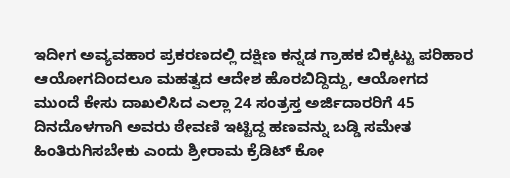ಇದೀಗ ಅವ್ಯವಹಾರ ಪ್ರಕರಣದಲ್ಲಿ ದಕ್ಷಿಣ ಕನ್ನಡ ಗ್ರಾಹಕ ಬಿಕ್ಕಟ್ಟು ಪರಿಹಾರ ಆಯೋಗದಿಂದಲೂ ಮಹತ್ವದ ಆದೇಶ ಹೊರಬಿದ್ದಿದ್ದು, ಆಯೋಗದ ಮುಂದೆ ಕೇಸು ದಾಖಲಿಸಿದ ಎಲ್ಲಾ 24 ಸಂತ್ರಸ್ತ ಅರ್ಜಿದಾರರಿಗೆ 45 ದಿನದೊಳಗಾಗಿ ಅವರು ಠೇವಣಿ ಇಟ್ಟಿದ್ದ ಹಣವನ್ನು ಬಡ್ಡಿ ಸಮೇತ ಹಿಂತಿರುಗಿಸಬೇಕು ಎಂದು ಶ್ರೀರಾಮ ಕ್ರೆಡಿಟ್ ಕೋ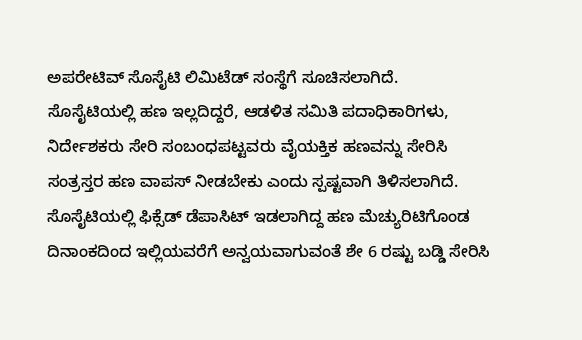ಅಪರೇಟಿವ್ ಸೊಸೈಟಿ ಲಿಮಿಟೆಡ್ ಸಂಸ್ಥೆಗೆ ಸೂಚಿಸಲಾಗಿದೆ.
ಸೊಸೈಟಿಯಲ್ಲಿ ಹಣ ಇಲ್ಲದಿದ್ದರೆ, ಆಡಳಿತ ಸಮಿತಿ ಪದಾಧಿಕಾರಿಗಳು, ನಿರ್ದೇಶಕರು ಸೇರಿ ಸಂಬಂಧಪಟ್ಟವರು ವೈಯಕ್ತಿಕ ಹಣವನ್ನು ಸೇರಿಸಿ ಸಂತ್ರಸ್ತರ ಹಣ ವಾಪಸ್ ನೀಡಬೇಕು ಎಂದು ಸ್ಪಷ್ಟವಾಗಿ ತಿಳಿಸಲಾಗಿದೆ. ಸೊಸೈಟಿಯಲ್ಲಿ ಫಿಕ್ಸೆಡ್ ಡೆಪಾಸಿಟ್ ಇಡಲಾಗಿದ್ದ ಹಣ ಮೆಚ್ಯುರಿಟಿಗೊಂಡ ದಿನಾಂಕದಿಂದ ಇಲ್ಲಿಯವರೆಗೆ ಅನ್ವಯವಾಗುವಂತೆ ಶೇ 6 ರಷ್ಟು ಬಡ್ಡಿ ಸೇರಿಸಿ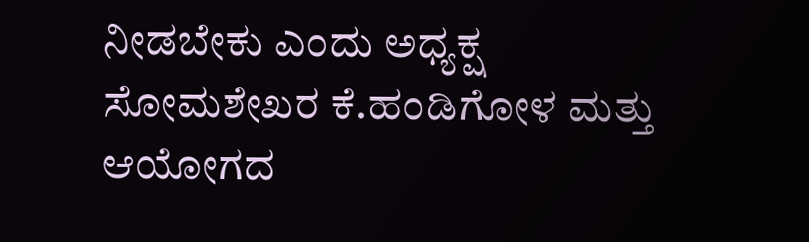ನೀಡಬೇಕು ಎಂದು ಅಧ್ಯಕ್ಷ ಸೋಮಶೇಖರ ಕೆ.ಹಂಡಿಗೋಳ ಮತ್ತು ಆಯೋಗದ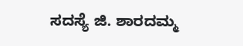ಸದಸ್ಯೆ ಜಿ. ಶಾರದಮ್ಮ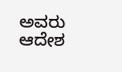ಅವರು ಆದೇಶ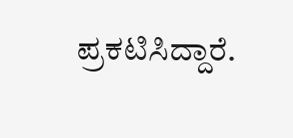ಪ್ರಕಟಿಸಿದ್ದಾರೆ.